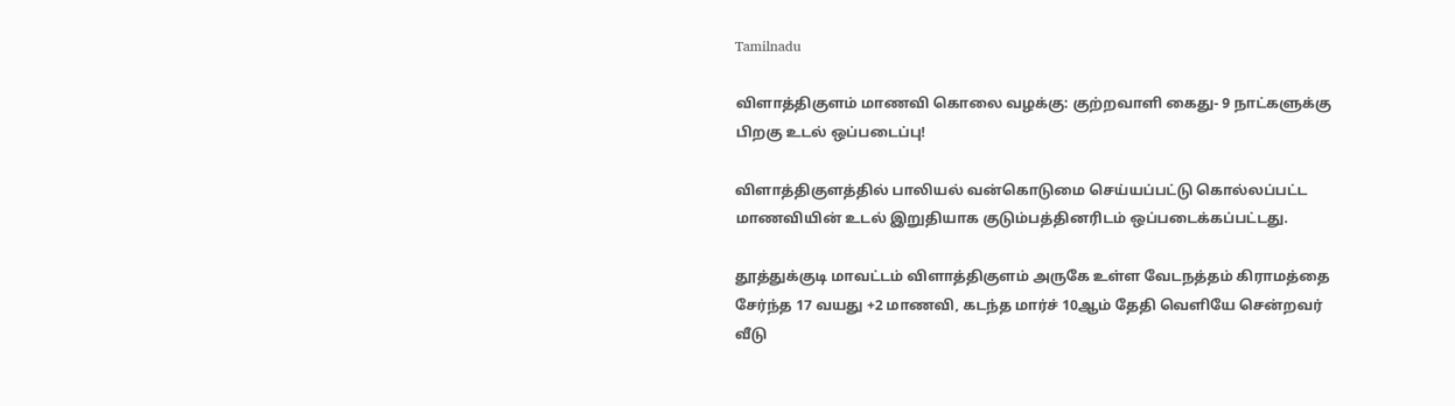Tamilnadu

விளாத்திகுளம் மாணவி கொலை வழக்கு: குற்றவாளி கைது- 9 நாட்களுக்கு பிறகு உடல் ஒப்படைப்பு!

விளாத்திகுளத்தில் பாலியல் வன்கொடுமை செய்யப்பட்டு கொல்லப்பட்ட மாணவியின் உடல் இறுதியாக குடும்பத்தினரிடம் ஒப்படைக்கப்பட்டது.

தூத்துக்குடி மாவட்டம் விளாத்திகுளம் அருகே உள்ள வேடநத்தம் கிராமத்தை சேர்ந்த 17 வயது +2 மாணவி, கடந்த மார்ச் 10ஆம் தேதி வெளியே சென்றவர் வீடு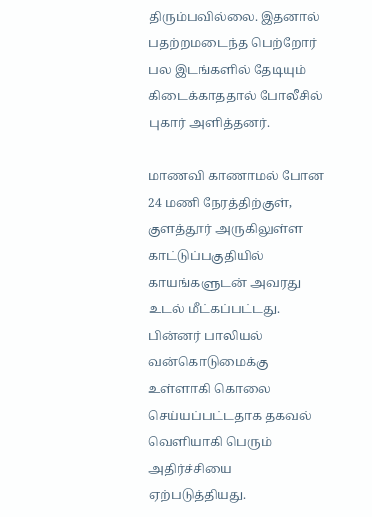திரும்பவில்லை. இதனால் பதற்றமடைந்த பெற்றோர் பல இடங்களில் தேடியும் கிடைக்காததால் போலீசில் புகார் அளித்தனர்.

மாணவி காணாமல் போன 24 மணி நேரத்திற்குள், குளத்தூர் அருகிலுள்ள காட்டுப்பகுதியில் காயங்களுடன் அவரது உடல் மீட்கப்பட்டது. பின்னர் பாலியல் வன்கொடுமைக்கு உள்ளாகி கொலை செய்யப்பட்டதாக தகவல் வெளியாகி பெரும் அதிர்ச்சியை ஏற்படுத்தியது.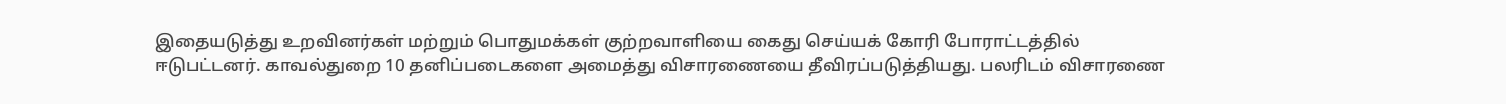இதையடுத்து உறவினர்கள் மற்றும் பொதுமக்கள் குற்றவாளியை கைது செய்யக் கோரி போராட்டத்தில் ஈடுபட்டனர். காவல்துறை 10 தனிப்படைகளை அமைத்து விசாரணையை தீவிரப்படுத்தியது. பலரிடம் விசாரணை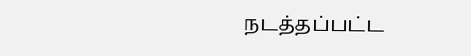நடத்தப்பட்ட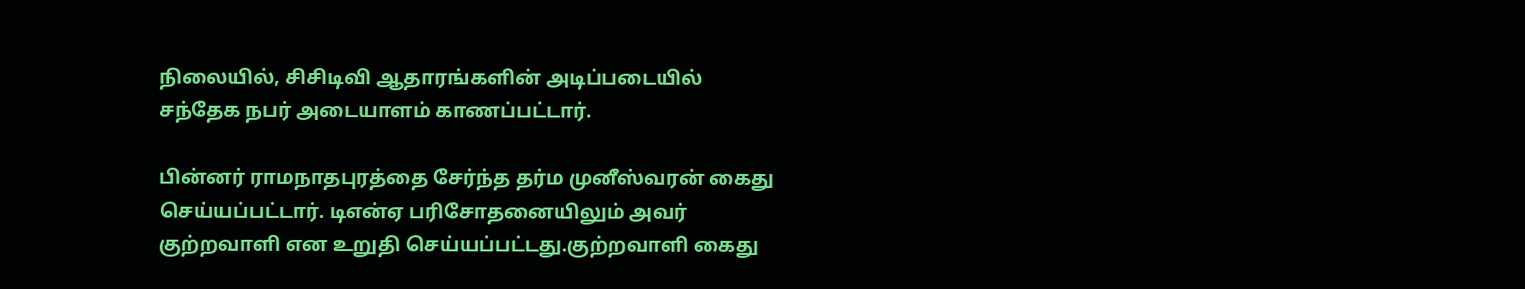நிலையில், சிசிடிவி ஆதாரங்களின் அடிப்படையில் சந்தேக நபர் அடையாளம் காணப்பட்டார்.

பின்னர் ராமநாதபுரத்தை சேர்ந்த தர்ம முனீஸ்வரன் கைது செய்யப்பட்டார். டிஎன்ஏ பரிசோதனையிலும் அவர் குற்றவாளி என உறுதி செய்யப்பட்டது.குற்றவாளி கைது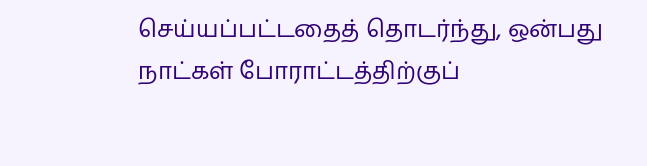செய்யப்பட்டதைத் தொடர்ந்து, ஒன்பது நாட்கள் போராட்டத்திற்குப்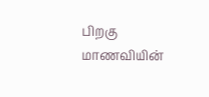பிறகு மாணவியின்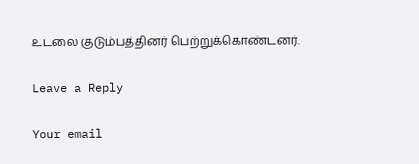உடலை குடும்பத்தினர் பெற்றுக்கொண்டனர்.

Leave a Reply

Your email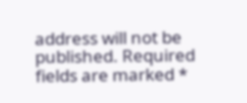address will not be published. Required fields are marked *